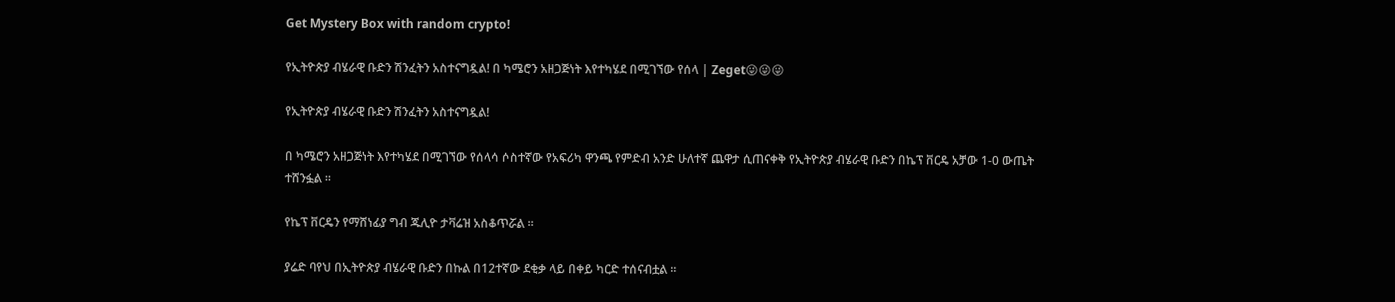Get Mystery Box with random crypto!

የኢትዮጵያ ብሄራዊ ቡድን ሽንፈትን አስተናግዷል! በ ካሜሮን አዘጋጅነት እየተካሄደ በሚገኘው የሰላ | Zeget😜😜😜

የኢትዮጵያ ብሄራዊ ቡድን ሽንፈትን አስተናግዷል!

በ ካሜሮን አዘጋጅነት እየተካሄደ በሚገኘው የሰላሳ ሶስተኛው የአፍሪካ ዋንጫ የምድብ አንድ ሁለተኛ ጨዋታ ሲጠናቀቅ የኢትዮጵያ ብሄራዊ ቡድን በኬፕ ቨርዴ አቻው 1-0 ውጤት ተሸንፏል ።

የኬፕ ቨርዴን የማሸነፊያ ግብ ጁሊዮ ታቫሬዝ አስቆጥሯል ።

ያሬድ ባየህ በኢትዮጵያ ብሄራዊ ቡድን በኩል በ12ተኛው ደቂቃ ላይ በቀይ ካርድ ተሰናብቷል ።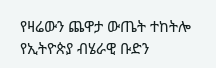የዛሬውን ጨዋታ ውጤት ተከትሎ የኢትዮጵያ ብሄራዊ ቡድን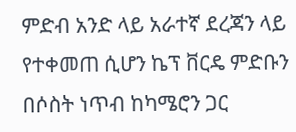ምድብ አንድ ላይ አራተኛ ደረጃን ላይ የተቀመጠ ሲሆን ኬፕ ቨርዴ ምድቡን በሶስት ነጥብ ከካሜሮን ጋር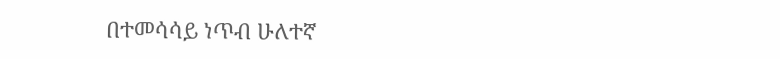በተመሳሳይ ነጥብ ሁለተኛ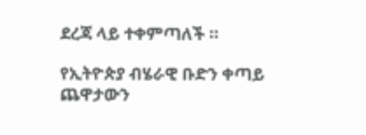ደረጃ ላይ ተቀምጣለች ።

የኢትዮጵያ ብሄራዊ ቡድን ቀጣይ ጨዋታውን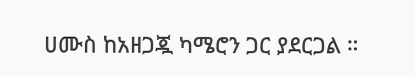ሀሙስ ከአዘጋጇ ካሜሮን ጋር ያደርጋል ።